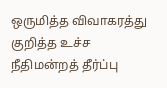ஒருமித்த விவாகரத்து குறித்த உச்ச நீதிமன்றத் தீர்ப்பு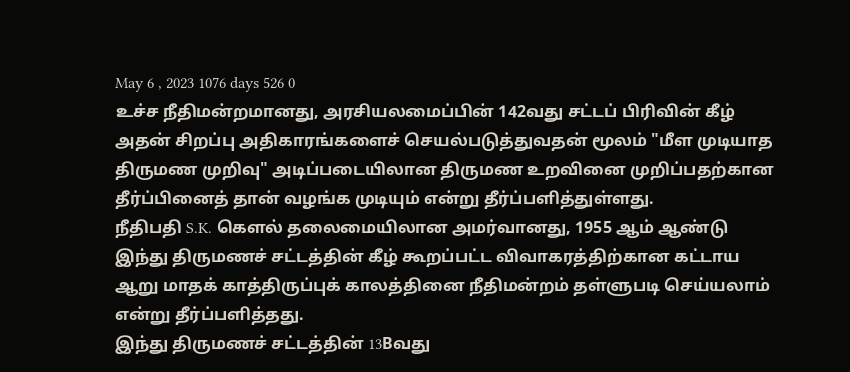May 6 , 2023 1076 days 526 0
உச்ச நீதிமன்றமானது, அரசியலமைப்பின் 142வது சட்டப் பிரிவின் கீழ் அதன் சிறப்பு அதிகாரங்களைச் செயல்படுத்துவதன் மூலம் "மீள முடியாத திருமண முறிவு" அடிப்படையிலான திருமண உறவினை முறிப்பதற்கான தீர்ப்பினைத் தான் வழங்க முடியும் என்று தீர்ப்பளித்துள்ளது.
நீதிபதி S.K. கௌல் தலைமையிலான அமர்வானது, 1955 ஆம் ஆண்டு இந்து திருமணச் சட்டத்தின் கீழ் கூறப்பட்ட விவாகரத்திற்கான கட்டாய ஆறு மாதக் காத்திருப்புக் காலத்தினை நீதிமன்றம் தள்ளுபடி செய்யலாம் என்று தீர்ப்பளித்தது.
இந்து திருமணச் சட்டத்தின் 13Bவது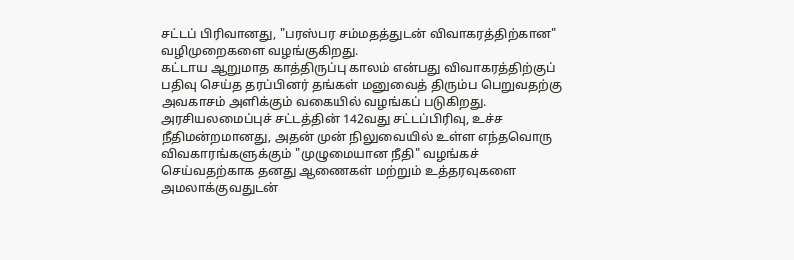சட்டப் பிரிவானது, "பரஸ்பர சம்மதத்துடன் விவாகரத்திற்கான" வழிமுறைகளை வழங்குகிறது.
கட்டாய ஆறுமாத காத்திருப்பு காலம் என்பது விவாகரத்திற்குப் பதிவு செய்த தரப்பினர் தங்கள் மனுவைத் திரும்ப பெறுவதற்கு அவகாசம் அளிக்கும் வகையில் வழங்கப் படுகிறது.
அரசியலமைப்புச் சட்டத்தின் 142வது சட்டப்பிரிவு, உச்ச நீதிமன்றமானது, அதன் முன் நிலுவையில் உள்ள எந்தவொரு விவகாரங்களுக்கும் "முழுமையான நீதி" வழங்கச் செய்வதற்காக தனது ஆணைகள் மற்றும் உத்தரவுகளை அமலாக்குவதுடன்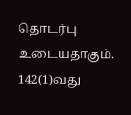தொடர்பு உடையதாகும்.
142(1)வது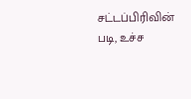சட்டப்பிரிவின் படி, உச்ச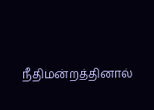நீதிமன்றத்தினால்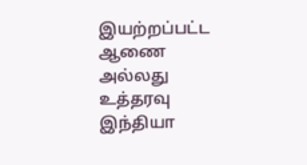இயற்றப்பட்ட ஆணை அல்லது உத்தரவு இந்தியா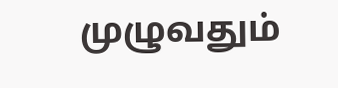முழுவதும்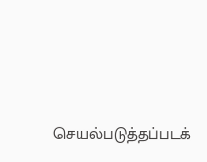செயல்படுத்தப்படக்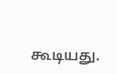கூடியது.